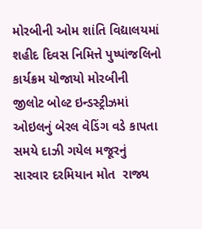મોરબીની ઓમ શાંતિ વિદ્યાલયમાં શહીદ દિવસ નિમિત્તે પુષ્પાંજલિનો કાર્યક્રમ યોજાયો મોરબીની જીલોટ બોલ્ટ ઇન્ડસ્ટ્રીઝમાં ઓઇલનું બેરલ વેડિંગ વડે કાપતા સમયે દાઝી ગયેલ મજૂરનું સારવાર દરમિયાન મોત  રાજ્ય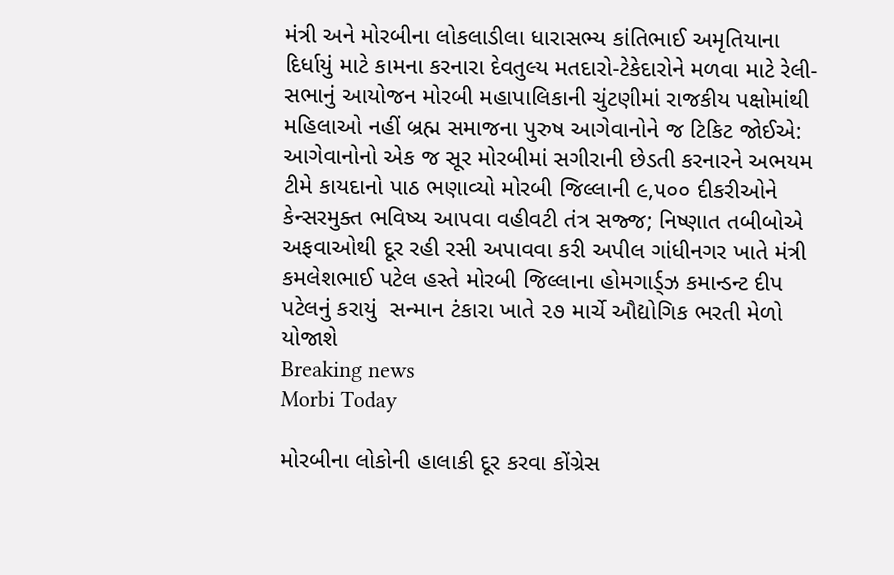મંત્રી અને મોરબીના લોકલાડીલા ધારાસભ્ય કાંતિભાઈ અમૃતિયાના દિર્ધાયું માટે કામના કરનારા દેવતુલ્ય મતદારો-ટેકેદારોને મળવા માટે રેલી-સભાનું આયોજન મોરબી મહાપાલિકાની ચુંટણીમાં રાજકીય પક્ષોમાંથી મહિલાઓ નહીં બ્રહ્મ સમાજના પુરુષ આગેવાનોને જ ટિકિટ જોઈએ: આગેવાનોનો એક જ સૂર મોરબીમાં સગીરાની છેડતી કરનારને અભયમ ટીમે કાયદાનો પાઠ ભણાવ્યો મોરબી જિલ્લાની ૯,૫૦૦ દીકરીઓને કેન્સરમુક્ત ભવિષ્ય આપવા વહીવટી તંત્ર સજ્જ; નિષ્ણાત તબીબોએ અફવાઓથી દૂર રહી રસી અપાવવા કરી અપીલ ગાંધીનગર ખાતે મંત્રી કમલેશભાઈ પટેલ હસ્તે મોરબી જિલ્લાના હોમગાર્ડ્ઝ કમાન્ડન્ટ દીપ પટેલનું કરાયું  સન્માન ટંકારા ખાતે ૨૭ માર્ચે ઔદ્યોગિક ભરતી મેળો યોજાશે
Breaking news
Morbi Today

મોરબીના લોકોની હાલાકી દૂર કરવા કોંગ્રેસ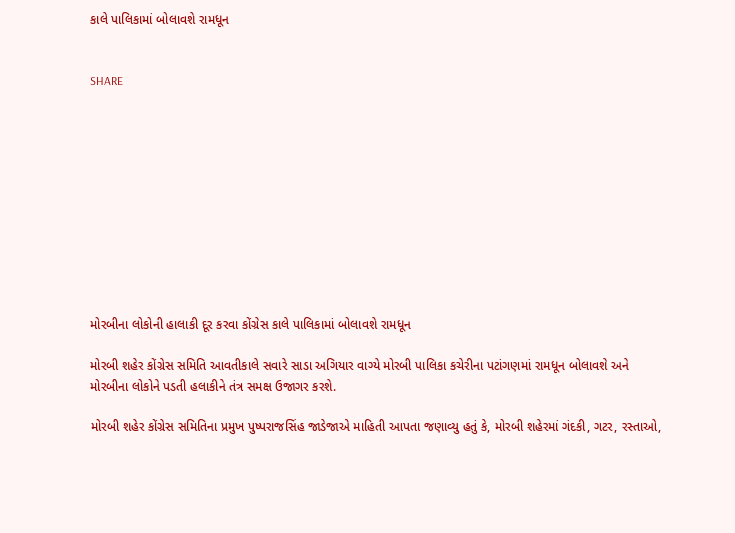કાલે પાલિકામાં બોલાવશે રામધૂન


SHARE











મોરબીના લોકોની હાલાકી દૂર કરવા કોંગ્રેસ કાલે પાલિકામાં બોલાવશે રામધૂન

મોરબી શહેર કોંગ્રેસ સમિતિ આવતીકાલે સવારે સાડા અગિયાર વાગ્યે મોરબી પાલિકા કચેરીના પટાંગણમાં રામધૂન બોલાવશે અને મોરબીના લોકોને પડતી હલાકીને તંત્ર સમક્ષ ઉજાગર કરશે.

મોરબી શહેર કોંગ્રેસ સમિતિના પ્રમુખ પુષ્પરાજસિંહ જાડેજાએ માહિતી આપતા જણાવ્યુ હતું કે, મોરબી શહેરમાં ગંદકી, ગટર, રસ્તાઓ,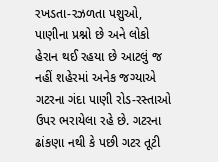રખડતા-રઝળતા પશુઓ, પાણીના પ્રશ્નો છે અને લોકો હેરાન થઈ રહયા છે આટલું જ નહીં શહેરમાં અનેક જગ્યાએ ગટરના ગંદા પાણી રોડ-રસ્તાઓ ઉપર ભરાયેલા રહે છે. ગટરના ઢાંકણા નથી કે પછી ગટર તૂટી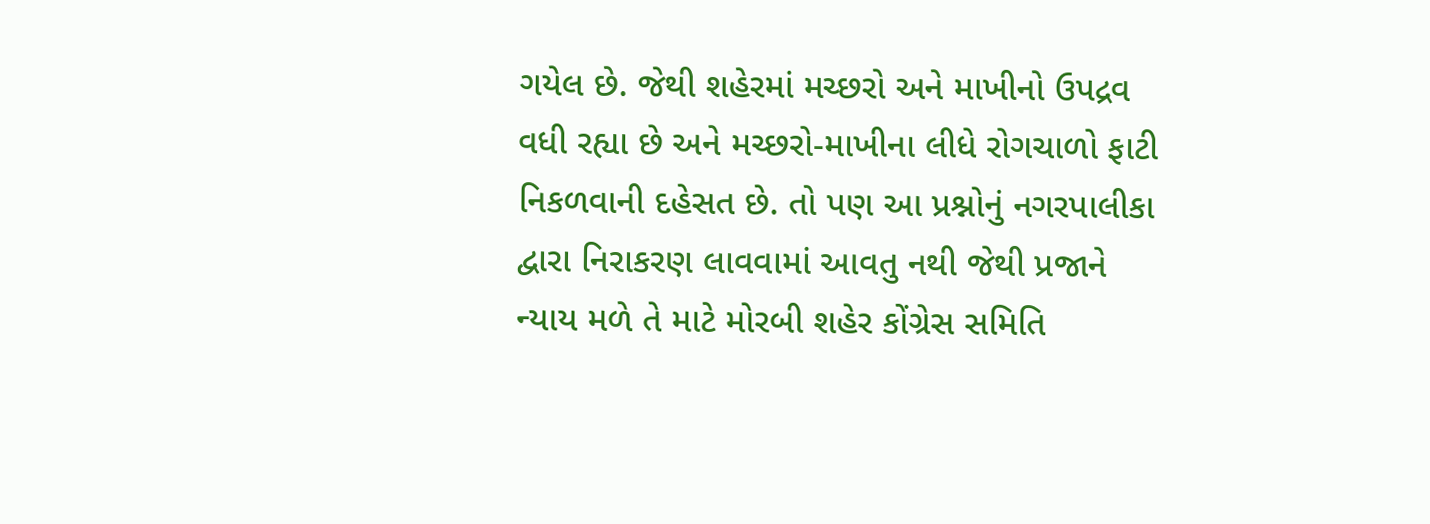ગયેલ છે. જેથી શહેરમાં મચ્છરો અને માખીનો ઉપદ્રવ વધી રહ્યા છે અને મચ્છરો-માખીના લીધે રોગચાળો ફાટી નિકળવાની દહેસત છે. તો પણ આ પ્રશ્નોનું નગરપાલીકા દ્વારા નિરાકરણ લાવવામાં આવતુ નથી જેથી પ્રજાને ન્યાય મળે તે માટે મોરબી શહેર કોંગ્રેસ સમિતિ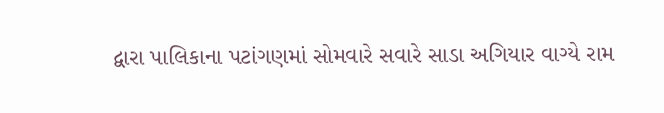દ્વારા પાલિકાના પટાંગણમાં સોમવારે સવારે સાડા અગિયાર વાગ્યે રામ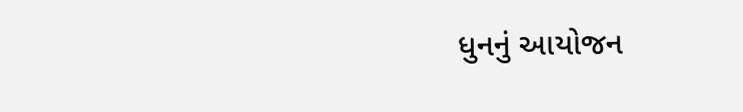ધુનનું આયોજન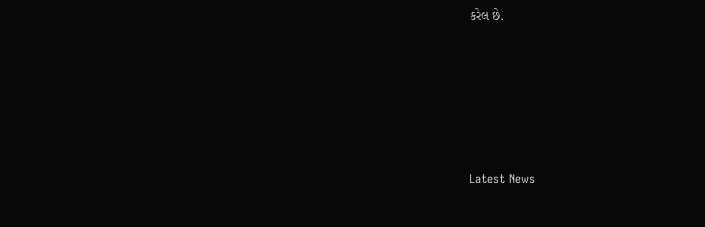કરેલ છે.






Latest News